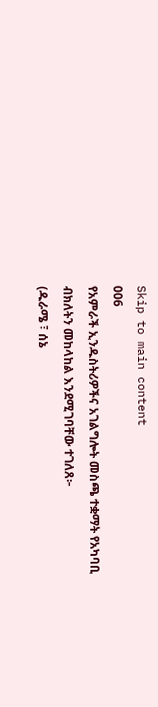Skip to main content
006
የአምራች ኢንዱስትሪዎችና አገልግሎት መስጫ ተቋማት የአካባቢ ብክለትን መከላከል እንደሚገባቸው ተገለጸ፦
(ዱራሜ ፣ ሰኔ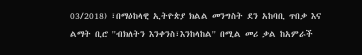03/2018) ፣በማዕከላዊ ኢትዮጵያ ክልል መንግስት ደን አከባቢ ጥበቃ እና ልማት ቢሮ ''ብክለትን እንቀንስ፣እንከላከል'' በሚል መሪ ቃል ከአምራች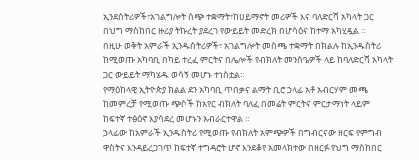ኢንደስትሪዎች፣አገልግሎት ሰጭ ተቋማት፣ከሀይማኖት መሪዎች እና ባለድርሻ አካላት ጋር በህግ ማስከበር ዙሪያ ትኩረት ያደረገ የውይይት መድረክ በሆሳዕና ከተማ አካሂዷል ።
በዚሁ ወቅት አምራች ኢንዱስትሪዎች፣ አገልግሎት መስጫ ተቋማት በክልሉ ከኢንዱስትሪ ከሚወጡ አካባቢ በካይ ተረፈ ምርትና በሌሎች የብክለት መንስዔዎች ላይ ከባለድርሻ አካላት ጋር ውይይት ማካሄዱ ወሳኝ መሆኑ ተነስቷል።
የማዕከላዊ ኢትዮጵያ ክልል ደን አካባቢ ጥበቃና ልማት ቢሮ ኃላፊ አቶ አብርሃም መጫ ከመምረቻ የሚወጡ ጭሶች ከአየር ብክለት ባለፈ በመሬት ምርትና ምርታማነት ላይም ከፍተኛ ተፅዕኖ እያሳደረ መሆኑን አብራርተዋል ።
ኃላፊው ከአምራች ኢንዱስትሪ የሚወጡ የብክለት አምጭዎች በግብርናው ዘርፍ የምግብ ዋስትና እንዳይረጋገጥ ከፍተኛ ተግዳሮት ሆኖ እንደቆየ አመላክተው በዘርፉ የህግ ማስከበር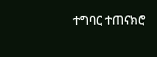ተግባር ተጠናክሮ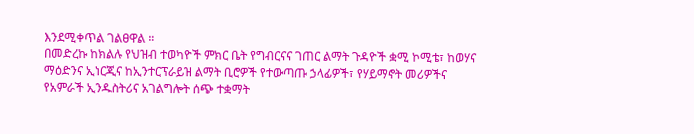እንደሚቀጥል ገልፀዋል ።
በመድረኩ ከክልሉ የህዝብ ተወካዮች ምክር ቤት የግብርናና ገጠር ልማት ጉዳዮች ቋሚ ኮሚቴ፣ ከወሃና ማዕድንና ኢነርጂና ከኢንተርፕራይዝ ልማት ቢሮዎች የተውጣጡ ኃላፊዎች፣ የሃይማኖት መሪዎችና የአምራች ኢንዱስትሪና አገልግሎት ሰጭ ተቋማት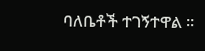ባለቤቶች ተገኝተዋል ።